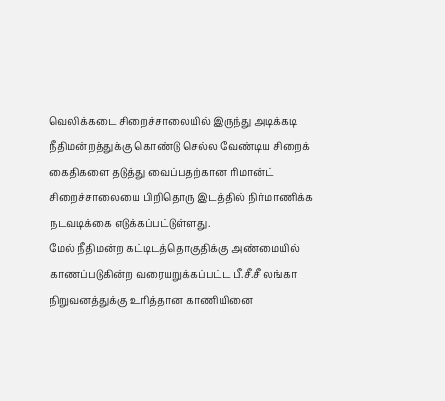வெலிக்கடை சிறைச்சாலையில் இருந்து அடிக்கடி நீதிமன்றத்துக்கு கொண்டு செல்ல வேண்டிய சிறைக் கைதிகளை தடுத்து வைப்பதற்கான ரிமான்ட் சிறைச்சாலையை பிறிதொரு இடத்தில் நிர்மாணிக்க நடவடிக்கை எடுக்கப்பட்டுள்ளது.
மேல் நீதிமன்ற கட்டிடத்தொகுதிக்கு அண்மையில் காணப்படுகின்ற வரையறுக்கப்பட்ட பீ.சீ.சீ லங்கா நிறுவனத்துக்கு உரித்தான காணியினை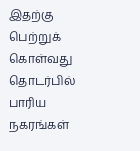இதற்கு பெற்றுக் கொள்வது தொடர்பில் பாரிய நகரங்கள்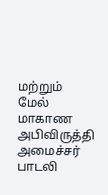மற்றும் மேல் மாகாண அபிவிருத்தி அமைச்சர் பாடலி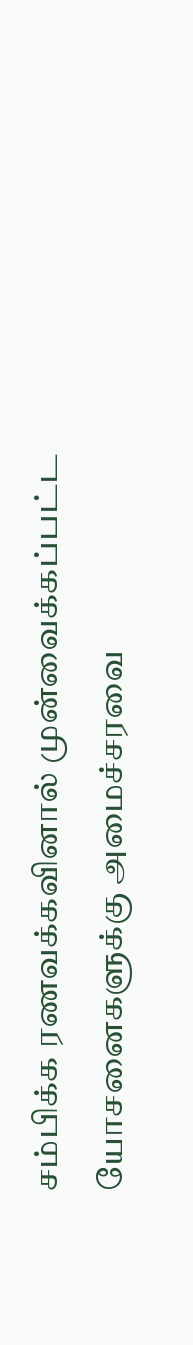சம்பிக்க ரணவக்கவினால் முன்வைக்கப்பட்ட யோசனைகளுக்கு அமைச்சரவை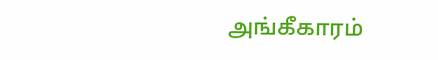அங்கீகாரம்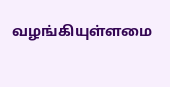வழங்கியுள்ளமை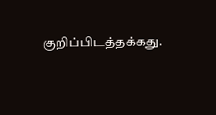குறிப்பிடத்தக்கது.